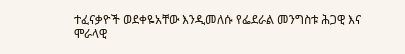ተፈናቃዮች ወደቀዬአቸው እንዲመለሱ የፌደራል መንግስቱ ሕጋዊ እና ሞራላዊ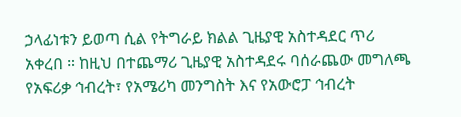ኃላፊነቱን ይወጣ ሲል የትግራይ ክልል ጊዜያዊ አስተዳደር ጥሪ አቀረበ ። ከዚህ በተጨማሪ ጊዜያዊ አስተዳደሩ ባሰራጨው መግለጫ የአፍሪቃ ኅብረት፣ የአሜሪካ መንግስት እና የአውሮፓ ኅብረት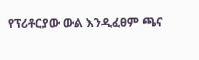የፕሪቶርያው ውል እንዲፈፀም ጫና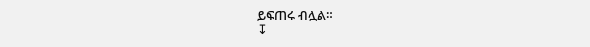ይፍጠሩ ብሏል።
↧